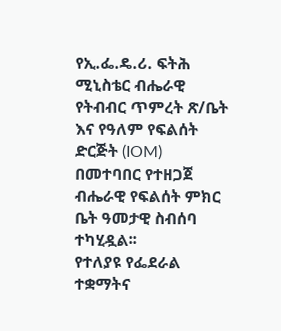የኢ.ፌ.ዴ.ሪ. ፍትሕ ሚኒስቴር ብሔራዊ የትብብር ጥምረት ጽ/ቤት እና የዓለም የፍልሰት ድርጅት (IOM) በመተባበር የተዘጋጀ ብሔራዊ የፍልሰት ምክር ቤት ዓመታዊ ስብሰባ ተካሂዷል፡፡
የተለያዩ የፌደራል ተቋማትና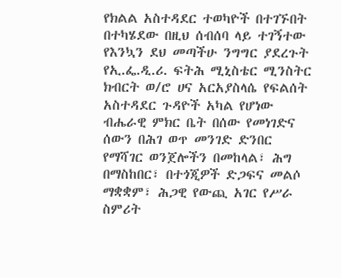የክልል አስተዳደር ተወካዮች በተገኙበት በተካሄደው በዚህ ሰብሰባ ላይ ተገኝተው የእንኳን ደህ መጣችሁ ንግግር ያደረጉት የኢ.ፌ.ዲ.ሪ. ፍትሕ ሚኒስቴር ሚንስትር ክብርት ወ/ሮ ሀና አርአያስላሴ የፍልሰት አስተዳደር ጉዳዮች አካል የሆነው ብሔራዊ ምክር ቤት በሰው የመነገድና ሰውን በሕገ ወጥ መንገድ ድንበር የማሻገር ወንጀሎችን በመከላል፣ ሕግ በማስከበር፣ በተጎጂዎች ድጋፍና መልሶ ማቋቋም፣ ሕጋዊ የውጪ አገር የሥራ ስምሪት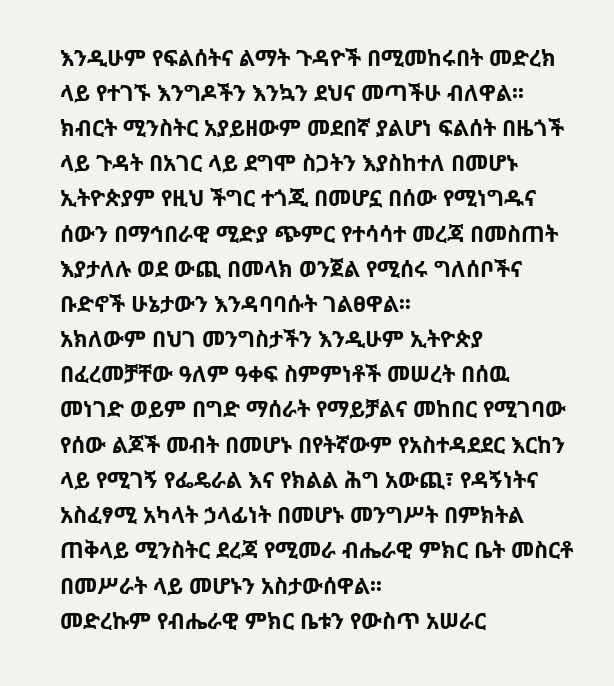እንዲሁም የፍልሰትና ልማት ጉዳዮች በሚመከሩበት መድረክ ላይ የተገኙ እንግዶችን እንኳን ደህና መጣችሁ ብለዋል፡፡ ክብርት ሚንስትር አያይዘውም መደበኛ ያልሆነ ፍልሰት በዜጎች ላይ ጉዳት በአገር ላይ ደግሞ ስጋትን እያስከተለ በመሆኑ ኢትዮጵያም የዚህ ችግር ተጎጂ በመሆኗ በሰው የሚነግዱና ሰውን በማኅበራዊ ሚድያ ጭምር የተሳሳተ መረጃ በመስጠት እያታለሉ ወደ ውጪ በመላክ ወንጀል የሚሰሩ ግለሰቦችና ቡድኖች ሁኔታውን እንዳባባሱት ገልፀዋል፡፡
አክለውም በህገ መንግስታችን እንዲሁም ኢትዮጵያ በፈረመቻቸው ዓለም ዓቀፍ ስምምነቶች መሠረት በሰዉ መነገድ ወይም በግድ ማሰራት የማይቻልና መከበር የሚገባው የሰው ልጆች መብት በመሆኑ በየትኛውም የአስተዳደደር እርከን ላይ የሚገኝ የፌዴራል እና የክልል ሕግ አውጪ፣ የዳኝነትና አስፈፃሚ አካላት ኃላፊነት በመሆኑ መንግሥት በምክትል ጠቅላይ ሚንስትር ደረጃ የሚመራ ብሔራዊ ምክር ቤት መስርቶ በመሥራት ላይ መሆኑን አስታውሰዋል፡፡
መድረኩም የብሔራዊ ምክር ቤቱን የውስጥ አሠራር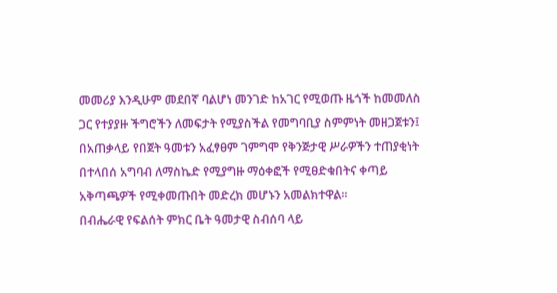መመሪያ እንዲሁም መደበኛ ባልሆነ መንገድ ከአገር የሚወጡ ዜጎች ከመመለስ ጋር የተያያዙ ችግሮችን ለመፍታት የሚያስችል የመግባቢያ ስምምነት መዘጋጀቱን፤ በአጠቃላይ የበጀት ዓመቱን አፈፃፀም ገምግሞ የቅንጅታዊ ሥራዎችን ተጠያቂነት በተላበሰ አግባብ ለማስኬድ የሚያግዙ ማዕቀፎች የሚፀድቁበትና ቀጣይ አቅጣጫዎች የሚቀመጡበት መድረክ መሆኑን አመልክተዋል፡፡
በብሔራዊ የፍልሰት ምክር ቤት ዓመታዊ ስብሰባ ላይ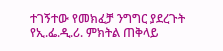ተገኝተው የመክፈቻ ንግግር ያደረጉት የኢ.ፌ.ዲ.ሪ. ምክትል ጠቅላይ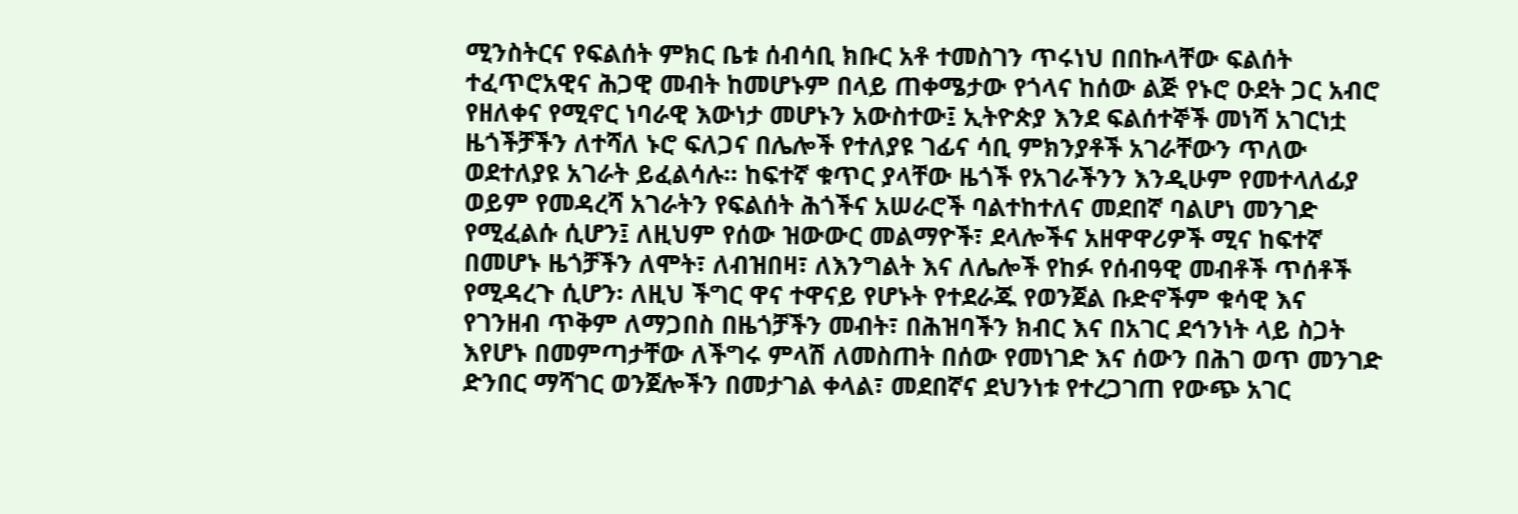ሚንስትርና የፍልሰት ምክር ቤቱ ሰብሳቢ ክቡር አቶ ተመስገን ጥሩነህ በበኩላቸው ፍልሰት ተፈጥሮአዊና ሕጋዊ መብት ከመሆኑም በላይ ጠቀሜታው የጎላና ከሰው ልጅ የኑሮ ዑደት ጋር አብሮ የዘለቀና የሚኖር ነባራዊ እውነታ መሆኑን አውስተው፤ ኢትዮጵያ እንደ ፍልሰተኞች መነሻ አገርነቷ ዜጎችቻችን ለተሻለ ኑሮ ፍለጋና በሌሎች የተለያዩ ገፊና ሳቢ ምክንያቶች አገራቸውን ጥለው ወደተለያዩ አገራት ይፈልሳሉ፡፡ ከፍተኛ ቁጥር ያላቸው ዜጎች የአገራችንን እንዲሁም የመተላለፊያ ወይም የመዳረሻ አገራትን የፍልሰት ሕጎችና አሠራሮች ባልተከተለና መደበኛ ባልሆነ መንገድ የሚፈልሱ ሲሆን፤ ለዚህም የሰው ዝውውር መልማዮች፣ ደላሎችና አዘዋዋሪዎች ሚና ከፍተኛ በመሆኑ ዜጎቻችን ለሞት፣ ለብዝበዛ፣ ለእንግልት እና ለሌሎች የከፉ የሰብዓዊ መብቶች ጥሰቶች የሚዳረጉ ሲሆን፡ ለዚህ ችግር ዋና ተዋናይ የሆኑት የተደራጁ የወንጀል ቡድኖችም ቁሳዊ እና የገንዘብ ጥቅም ለማጋበስ በዜጎቻችን መብት፣ በሕዝባችን ክብር እና በአገር ደኅንነት ላይ ስጋት እየሆኑ በመምጣታቸው ለችግሩ ምላሽ ለመስጠት በሰው የመነገድ እና ሰውን በሕገ ወጥ መንገድ ድንበር ማሻገር ወንጀሎችን በመታገል ቀላል፣ መደበኛና ደህንነቱ የተረጋገጠ የውጭ አገር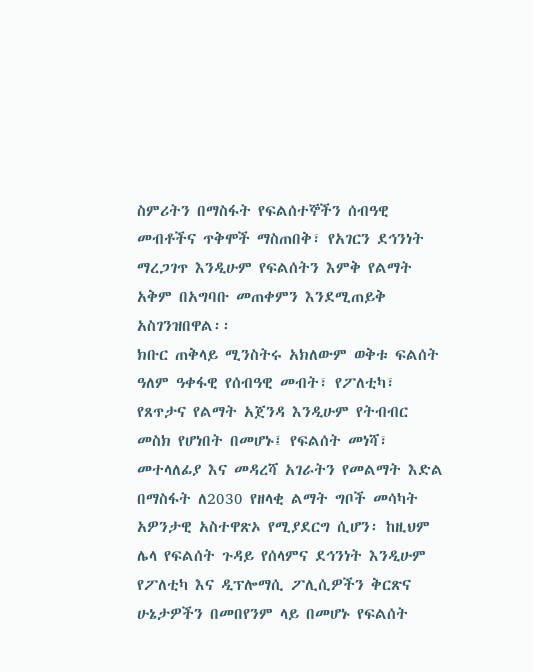ስምሪትን በማስፋት የፍልሰተኞችን ሰብዓዊ መብቶችና ጥቅሞች ማስጠበቅ፣ የአገርን ደኅንነት ማረጋገጥ እንዲሁም የፍልሰትን እምቅ የልማት አቅም በአግባቡ መጠቀምን እንደሚጠይቅ አስገንዝበዋል፡፡
ክቡር ጠቅላይ ሚንስትሩ አክለውም ወቅቱ ፍልሰት ዓለም ዓቀፋዊ የሰብዓዊ መብት፣ የፖለቲካ፣ የጸጥታና የልማት አጀንዳ እንዲሁም የትብብር መስክ የሆነበት በመሆኑ፤ የፍልሰት መነሻ፣ መተላለፊያ እና መዳረሻ አገራትን የመልማት እድል በማስፋት ለ2030 የዘላቂ ልማት ግቦች መሳካት አዎንታዊ አስተዋጽኦ የሚያደርግ ሲሆን፡ ከዚህም ሌላ የፍልሰት ጉዳይ የሰላምና ደኅንነት እንዲሁም የፖለቲካ እና ዲፕሎማሲ ፖሊሲዎችን ቅርጽና ሁኔታዎችን በመበየንም ላይ በመሆኑ የፍልሰት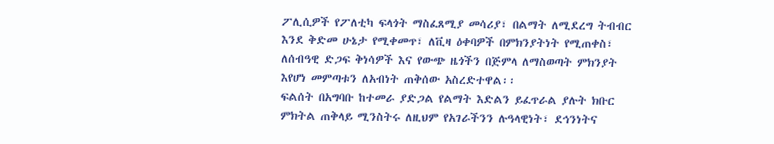ፖሊሲዎች የፖለቲካ ፍላጎት ማስፈጸሚያ መሳሪያ፣ በልማት ለሚደረግ ትብብር እንደ ቅድመ ሁኔታ የሚቀመጥ፣ ለቪዛ ዕቀባዎች በምክንያትነት የሚጠቀስ፣ ለሰብዓዊ ድጋፍ ቅነሳዎች እና የውጭ ዜጎችን በጅምላ ለማስወጣት ምክንያት እየሆነ መምጣቱን ለአብነት ጠቅሰው አስረድተዋል፡፡
ፍልሰት በአግባቡ ከተመራ ያድጋል የልማት እድልን ይፈጥራል ያሉት ክቡር ምክትል ጠቅላይ ሚንስትሩ ለዚህም የአገራችንን ሉዓላዊነት፣ ደኅንነትና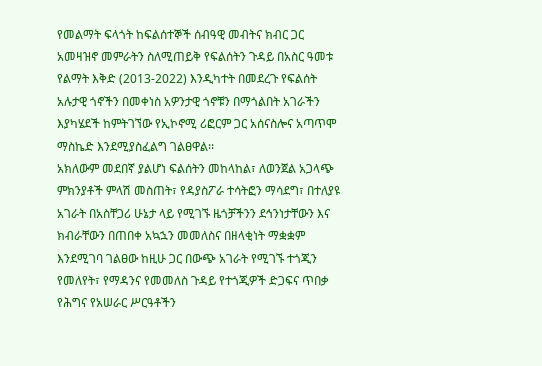የመልማት ፍላጎት ከፍልሰተኞች ሰብዓዊ መብትና ክብር ጋር አመዛዝኖ መምራትን ስለሚጠይቅ የፍልሰትን ጉዳይ በአስር ዓመቱ የልማት እቅድ (2013-2022) እንዲካተት በመደረጉ የፍልሰት አሉታዊ ጎኖችን በመቀነስ አዎንታዊ ጎኖቹን በማጎልበት አገራችን እያካሄደች ከምትገኘው የኢኮኖሚ ሪፎርም ጋር አሰናስሎና አጣጥሞ ማስኬድ እንደሚያስፈልግ ገልፀዋል፡፡
አክለውም መደበኛ ያልሆነ ፍልሰትን መከላከል፣ ለወንጀል አጋላጭ ምክንያቶች ምላሽ መስጠት፣ የዳያስፖራ ተሳትፎን ማሳደግ፣ በተለያዩ አገራት በአስቸጋሪ ሁኔታ ላይ የሚገኙ ዜጎቻችንን ደኅንነታቸውን እና ክብራቸውን በጠበቀ አኳኋን መመለስና በዘላቂነት ማቋቋም እንደሚገባ ገልፀው ከዚሁ ጋር በውጭ አገራት የሚገኙ ተጎጂን የመለየት፣ የማዳንና የመመለስ ጉዳይ የተጎጂዎች ድጋፍና ጥበቃ የሕግና የአሠራር ሥርዓቶችን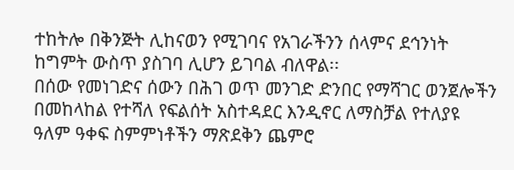ተከትሎ በቅንጅት ሊከናወን የሚገባና የአገራችንን ሰላምና ደኅንነት ከግምት ውስጥ ያስገባ ሊሆን ይገባል ብለዋል፡፡
በሰው የመነገድና ሰውን በሕገ ወጥ መንገድ ድንበር የማሻገር ወንጀሎችን በመከላከል የተሻለ የፍልሰት አስተዳደር እንዲኖር ለማስቻል የተለያዩ ዓለም ዓቀፍ ስምምነቶችን ማጽደቅን ጨምሮ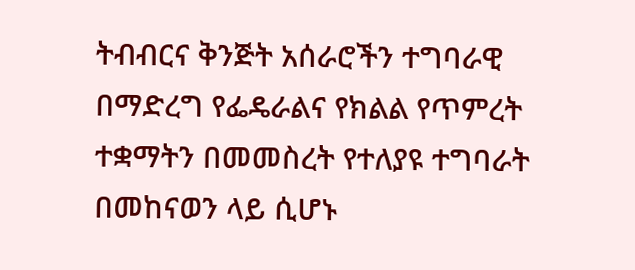ትብብርና ቅንጅት አሰራሮችን ተግባራዊ በማድረግ የፌዴራልና የክልል የጥምረት ተቋማትን በመመስረት የተለያዩ ተግባራት በመከናወን ላይ ሲሆኑ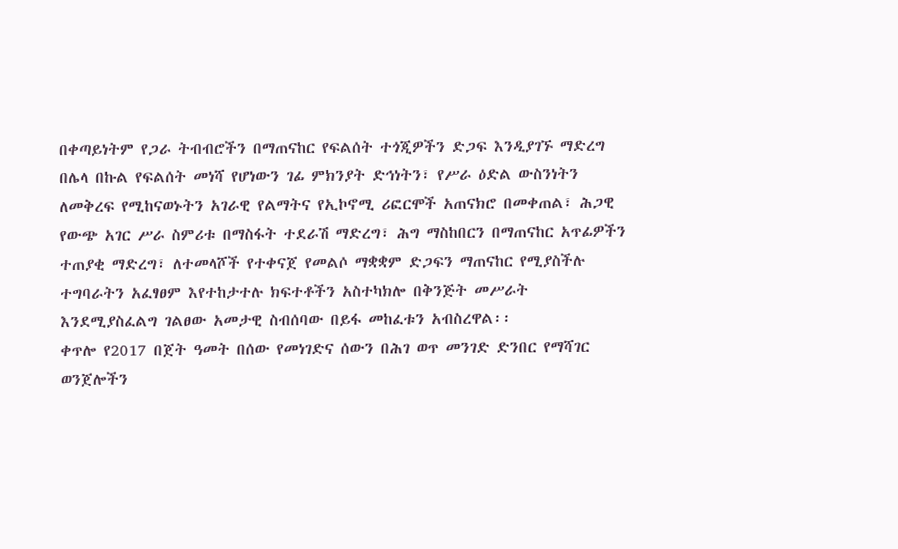በቀጣይነትም የጋራ ትብብሮችን በማጠናከር የፍልሰት ተጎጂዎችን ድጋፍ እንዲያገኙ ማድረግ በሌላ በኩል የፍልሰት መነሻ የሆነውን ገፊ ምክንያት ድኅነትን፣ የሥራ ዕድል ውስንነትን ለመቅረፍ የሚከናወኑትን አገራዊ የልማትና የኢኮኖሚ ሪፎርሞች አጠናክሮ በመቀጠል፣ ሕጋዊ የውጭ አገር ሥራ ስምሪቱ በማስፋት ተደራሽ ማድረግ፣ ሕግ ማስከበርን በማጠናከር አጥፊዎችን ተጠያቂ ማድረግ፣ ለተመላሾች የተቀናጀ የመልሶ ማቋቋም ድጋፍን ማጠናከር የሚያስችሉ ተግባራትን አፈፃፀም እየተከታተሉ ክፍተቶችን አስተካክሎ በቅንጅት መሥራት እንደሚያስፈልግ ገልፀው አመታዊ ስብሰባው በይፋ መከፈቱን አብስረዋል፡፡
ቀጥሎ የ2017 በጀት ዓመት በሰው የመነገድና ሰውን በሕገ ወጥ መንገድ ድንበር የማሻገር ወንጀሎችን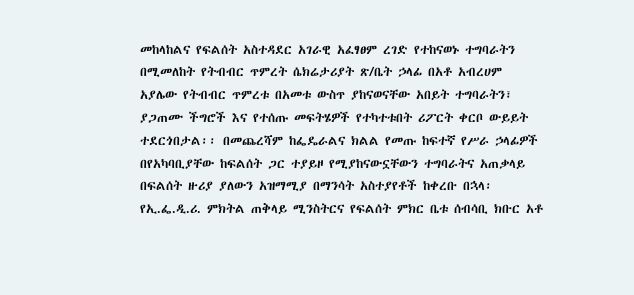መከላከልና የፍልሰት አስተዳደር አገራዊ አፈፃፀም ረገድ የተከናወኑ ተግባራትን በሚመለከት የትብብር ጥምረት ሴክሬታሪያት ጽ/ቤት ኃላፊ በአቶ አብረሀም አያሌው የትብብር ጥምረቱ በአመቱ ውስጥ ያከናወናቸው አበይት ተግባራትን፣ ያጋጠሙ ችግሮች እና የተሰጡ መፍትሄዎች የተካተቱበት ሪፖርት ቀርቦ ውይይት ተደርጎበታል፡፡ በመጨረሻም ከፌዴራልና ክልል የመጡ ከፍተኛ የሥራ ኃላፊዎች በየአካባቢያቸው ከፍልሰት ጋር ተያይዞ የሚያከናውኗቸውን ተግባራትና አጠቃላይ በፍልሰት ዙሪያ ያለውን አዝማሚያ በማንሳት አስተያየቶች ከቀረቡ በኋላ፡ የኢ.ፌ.ዲ.ሪ. ምክትል ጠቅላይ ሚንስትርና የፍልሰት ምክር ቤቱ ሰብሳቢ ክቡር አቶ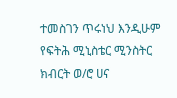ተመስገን ጥሩነህ እንዲሁም የፍትሕ ሚኒስቴር ሚንስትር ክብርት ወ/ሮ ሀና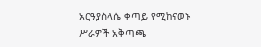አርዓያስላሴ ቀጣይ የሚከናወኑ ሥራዎች አቅጣጫ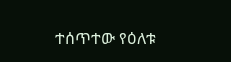ተሰጥተው የዕለቱ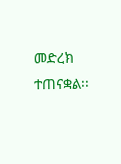መድረክ ተጠናቋል፡፡